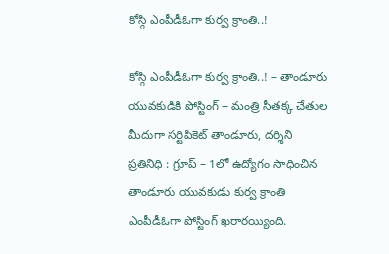కోస్గి ఎంపీడీఓగా కుర్వ క్రాంతి..!

కోస్గి ఎంపీడీఓగా కుర్వ క్రాంతి..! – తాండూరు యువకుడికి పోస్టింగ్ – మంత్రి సీతక్క చేతుల మీదుగా సర్టిపికెట్ తాండూరు, దర్శిని ప్రతినిధి : గ్రూప్ – 1లో ఉద్యోగం సాధించిన తాండూరు యువకుడు కుర్వ క్రాంతి ఎంపీడీఓగా పోస్టింగ్ ఖరారయ్యింది.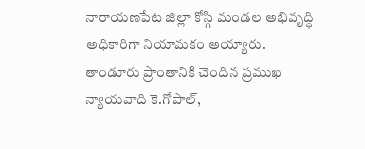నారాయణపేట జిల్లా కోస్గి మండల అభివృద్ధి అధికారిగా నియామకం అయ్యారు. తాండూరు ప్రాంతానికి చెందిన ప్రముఖ న్యాయవాది కె.గోపాల్,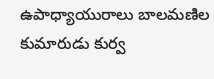ఉపాధ్యాయురాలు బాలమణిల కుమారుడు కుర్వ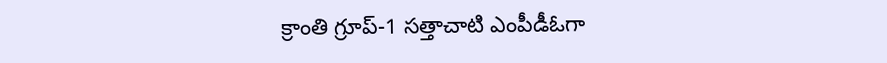క్రాంతి గ్రూప్-1 సత్తాచాటి ఎంపీడీఓగా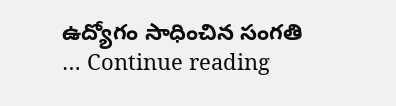ఉద్యోగం సాధించిన సంగతి … Continue reading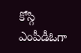కోస్గి ఎంపీడీఓగా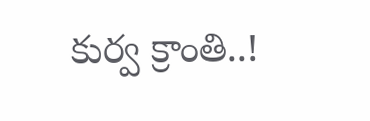కుర్వ క్రాంతి..!